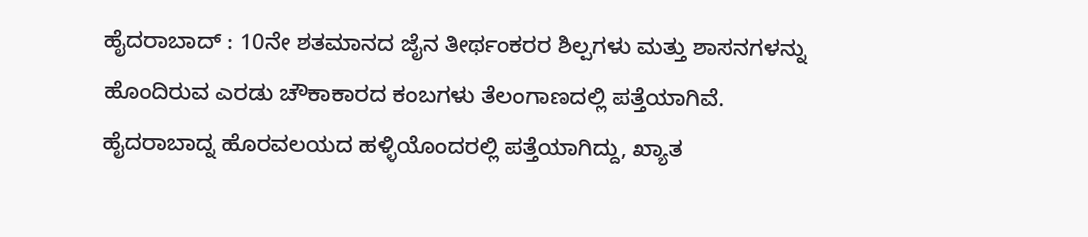ಹೈದರಾಬಾದ್ : 10ನೇ ಶತಮಾನದ ಜೈನ ತೀರ್ಥಂಕರರ ಶಿಲ್ಪಗಳು ಮತ್ತು ಶಾಸನಗಳನ್ನು ಹೊಂದಿರುವ ಎರಡು ಚೌಕಾಕಾರದ ಕಂಬಗಳು ತೆಲಂಗಾಣದಲ್ಲಿ ಪತ್ತೆಯಾಗಿವೆ.
ಹೈದರಾಬಾದ್ನ ಹೊರವಲಯದ ಹಳ್ಳಿಯೊಂದರಲ್ಲಿ ಪತ್ತೆಯಾಗಿದ್ದು, ಖ್ಯಾತ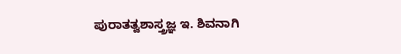ಪುರಾತತ್ವಶಾಸ್ತ್ರಜ್ಞ ಇ. ಶಿವನಾಗಿ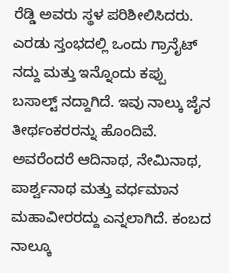ರೆಡ್ಡಿ ಅವರು ಸ್ಥಳ ಪರಿಶೀಲಿಸಿದರು. ಎರಡು ಸ್ತಂಭದಲ್ಲಿ ಒಂದು ಗ್ರಾನೈಟ್ ನದ್ದು ಮತ್ತು ಇನ್ನೊಂದು ಕಪ್ಪು ಬಸಾಲ್ಟ್ ನದ್ದಾಗಿದೆ. ಇವು ನಾಲ್ಕು ಜೈನ ತೀರ್ಥಂಕರರನ್ನು ಹೊಂದಿವೆ. ಅವರೆಂದರೆ ಆದಿನಾಥ, ನೇಮಿನಾಥ, ಪಾರ್ಶ್ವನಾಥ ಮತ್ತು ವರ್ಧಮಾನ ಮಹಾವೀರರದ್ದು ಎನ್ನಲಾಗಿದೆ. ಕಂಬದ ನಾಲ್ಕೂ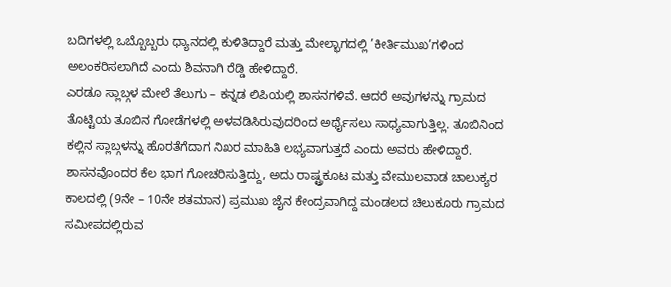ಬದಿಗಳಲ್ಲಿ ಒಬ್ಬೊಬ್ಬರು ಧ್ಯಾನದಲ್ಲಿ ಕುಳಿತಿದ್ದಾರೆ ಮತ್ತು ಮೇಲ್ಭಾಗದಲ್ಲಿ ’ಕೀರ್ತಿಮುಖ’ಗಳಿಂದ ಅಲಂಕರಿಸಲಾಗಿದೆ ಎಂದು ಶಿವನಾಗಿ ರೆಡ್ಡಿ ಹೇಳಿದ್ದಾರೆ.
ಎರಡೂ ಸ್ಲಾಬ್ಗಳ ಮೇಲೆ ತೆಲುಗು – ಕನ್ನಡ ಲಿಪಿಯಲ್ಲಿ ಶಾಸನಗಳಿವೆ. ಆದರೆ ಅವುಗಳನ್ನು ಗ್ರಾಮದ ತೊಟ್ಟಿಯ ತೂಬಿನ ಗೋಡೆಗಳಲ್ಲಿ ಅಳವಡಿಸಿರುವುದರಿಂದ ಅರ್ಥೈಸಲು ಸಾಧ್ಯವಾಗುತ್ತಿಲ್ಲ. ತೂಬಿನಿಂದ ಕಲ್ಲಿನ ಸ್ಲಾಬ್ಗಳನ್ನು ಹೊರತೆಗೆದಾಗ ನಿಖರ ಮಾಹಿತಿ ಲಭ್ಯವಾಗುತ್ತದೆ ಎಂದು ಅವರು ಹೇಳಿದ್ದಾರೆ. ಶಾಸನವೊಂದರ ಕೆಲ ಭಾಗ ಗೋಚರಿಸುತ್ತಿದ್ದು, ಅದು ರಾಷ್ಟ್ರಕೂಟ ಮತ್ತು ವೇಮುಲವಾಡ ಚಾಲುಕ್ಯರ ಕಾಲದಲ್ಲಿ (9ನೇ – 10ನೇ ಶತಮಾನ) ಪ್ರಮುಖ ಜೈನ ಕೇಂದ್ರವಾಗಿದ್ದ ಮಂಡಲದ ಚಿಲುಕೂರು ಗ್ರಾಮದ ಸಮೀಪದಲ್ಲಿರುವ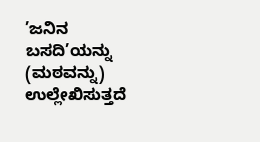’ಜನಿನ ಬಸದಿ’ಯನ್ನು (ಮಠವನ್ನು) ಉಲ್ಲೇಖಿಸುತ್ತದೆ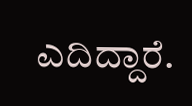ಎದಿದ್ದಾರೆ.